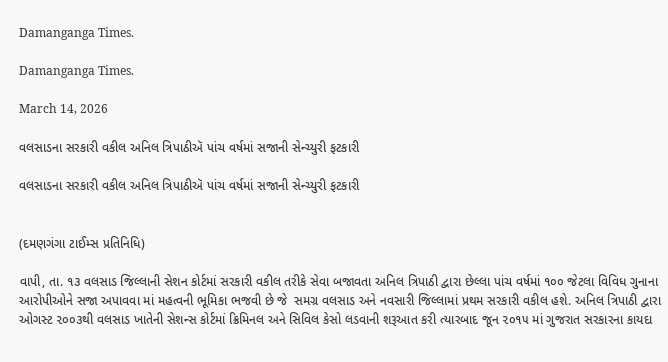Damanganga Times.

Damanganga Times.

March 14, 2026

વલસાડના સરકારી વકીલ અનિલ ત્રિપાઠીઍ પાંચ વર્ષમાં સજાની સેન્ચ્યુરી ફટકારી

વલસાડના સરકારી વકીલ અનિલ ત્રિપાઠીઍ પાંચ વર્ષમાં સજાની સેન્ચ્યુરી ફટકારી


(દમણગંગા ટાઈમ્સ પ્રતિનિધિ)

વાપી, તા. ૧૩ વલસાડ જિલ્લાની સેશન કોર્ટમાં સરકારી વકીલ તરીકે સેવા બજાવતા અનિલ ત્રિપાઠી દ્વારા છેલ્લા પાંચ વર્ષમાં ૧૦૦ જેટલા વિવિધ ગુનાના આરોપીઓને સજા અપાવવા માં મહત્વની ભૂમિકા ભજવી છે જે  સમગ્ર વલસાડ અને નવસારી જિલ્લામાં પ્રથમ સરકારી વકીલ હશે. અનિલ ત્રિપાઠી દ્વારા ઓગસ્ટ ૨૦૦૩થી વલસાડ ખાતેની સેશન્સ કોર્ટમાં ક્રિમિનલ અને સિવિલ કેસો લડવાની શરૂઆત કરી ત્યારબાદ જૂન ૨૦૧૫ માં ગુજરાત સરકારના કાયદા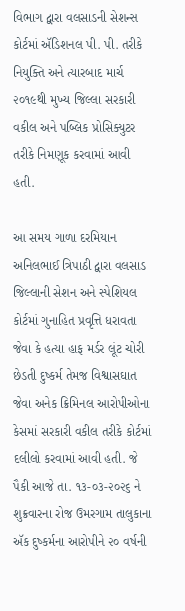વિભાગ દ્વારા વલસાડની સેશન્સ કોર્ટમાં ઍડિશનલ પી. પી. તરીકે નિયુક્તિ અને ત્યારબાદ માર્ચ ૨૦૧૯થી મુખ્ય જિલ્લા સરકારી વકીલ અને પબ્લિક પ્રોસિક્યુટર તરીકે નિમણૂક કરવામાં આવી હતી.

આ સમય ગાળા દરમિયાન અનિલભાઈ ત્રિપાઠી દ્વારા વલસાડ જિલ્લાની સેશન અને સ્પેશિયલ કોર્ટમાં ગુનાહિત પ્રવૃત્તિ ધરાવતા જેવા કે હત્યા હાફ મર્ડર લૂંટ ચોરી છેડતી દુષ્કર્મ તેમજ વિશ્વાસઘાત જેવા અનેક ક્રિમિનલ આરોપીઓના કેસમાં સરકારી વકીલ તરીકે કોર્ટમાં દલીલો કરવામાં આવી હતી. જે પૈકી આજે તા. ૧૩-૦૩-૨૦૨૬ ને શુક્રવારના રોજ ઉમરગામ તાલુકાના ઍક દુષ્કર્મના આરોપીને ૨૦ વર્ષની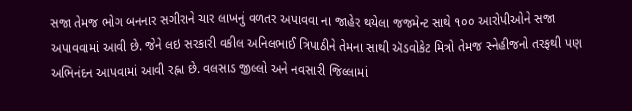સજા તેમજ ભોગ બનનાર સગીરાને ચાર લાખનું વળતર અપાવવા ના જાહેર થયેલા જજમેન્ટ સાથે ૧૦૦ આરોપીઓને સજા અપાવવામાં આવી છે. જેને લઇ સરકારી વકીલ અનિલભાઈ ત્રિપાઠીને તેમના સાથી ઍડવોકેટ મિત્રો તેમજ સ્નેહીજનો તરફથી પણ અભિનંદન આપવામાં આવી રહ્ના છે. વલસાડ જીલ્લો અને નવસારી જિલ્લામાં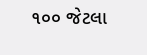૧૦૦ જેટલા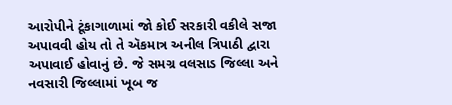આરોપીને ટૂંકાગાળામાં જો કોઈ સરકારી વકીલે સજા અપાવવી હોય તો તે ઍકમાત્ર અનીલ ત્રિપાઠી દ્વારા અપાવાઈ હોવાનું છે. જે સમગ્ર વલસાડ જિલ્લા અને નવસારી જિલ્લામાં ખૂબ જ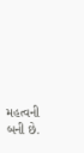મહત્વની બની છે.